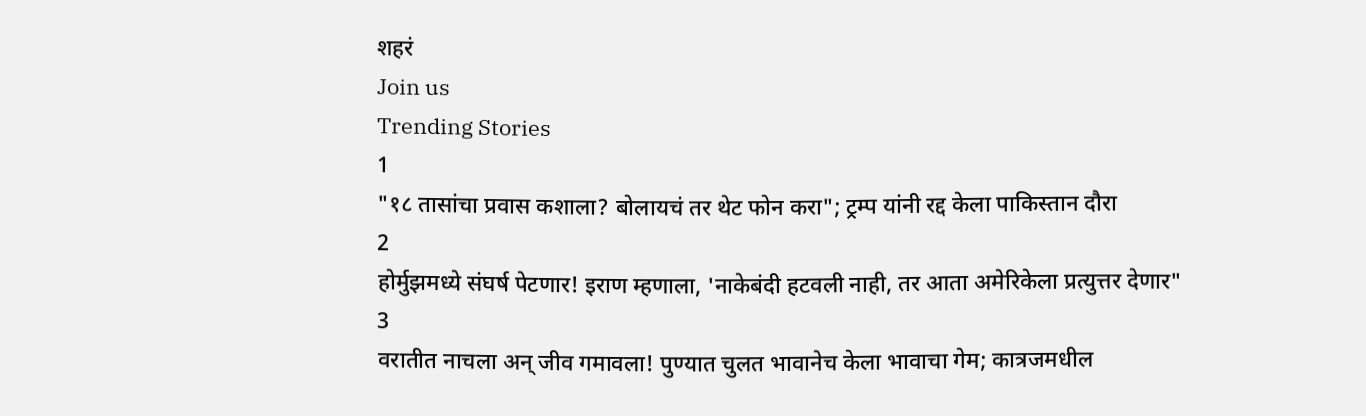शहरं
Join us
Trending Stories
1
"१८ तासांचा प्रवास कशाला? बोलायचं तर थेट फोन करा"; ट्रम्प यांनी रद्द केला पाकिस्तान दौरा
2
होर्मुझमध्ये संघर्ष पेटणार! इराण म्हणाला, 'नाकेबंदी हटवली नाही, तर आता अमेरिकेला प्रत्युत्तर देणार"
3
वरातीत नाचला अन् जीव गमावला! पुण्यात चुलत भावानेच केला भावाचा गेम; कात्रजमधील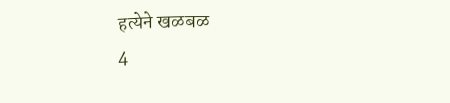हत्येने खळबळ
4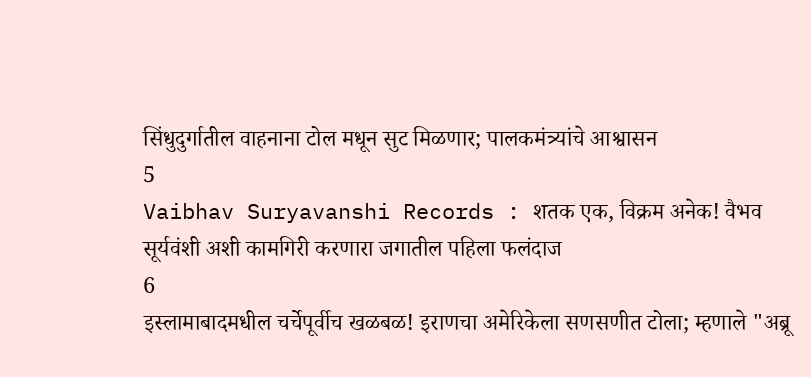सिंधुदुर्गातील वाहनाना टोल मधून सुट मिळणार; पालकमंत्र्यांचे आश्वासन
5
Vaibhav Suryavanshi Records : शतक एक, विक्रम अनेक! वैभव सूर्यवंशी अशी कामगिरी करणारा जगातील पहिला फलंदाज
6
इस्लामाबादमधील चर्चेपूर्वीच खळबळ! इराणचा अमेरिकेला सणसणीत टोला; म्हणाले "अब्रू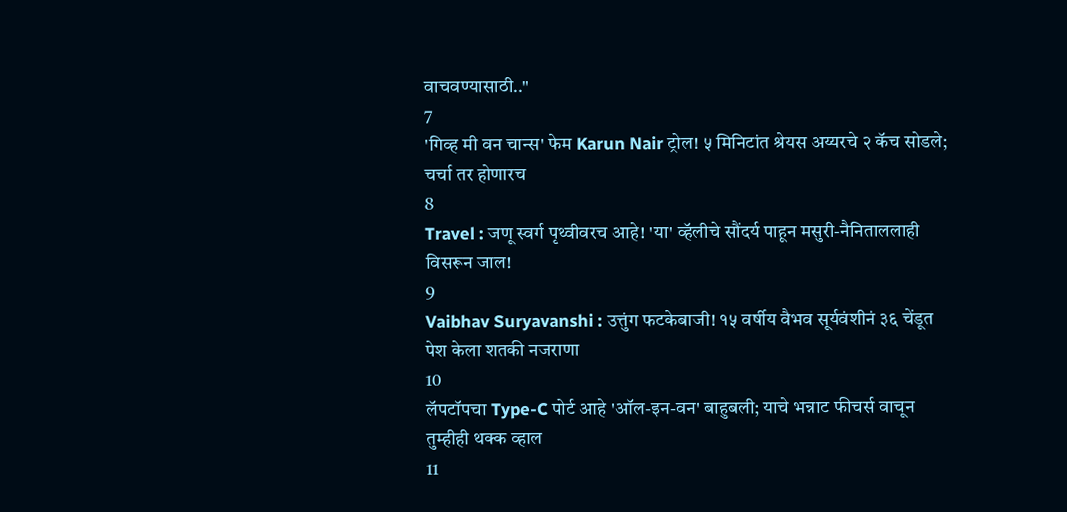वाचवण्यासाठी.."
7
'गिव्ह मी वन चान्स' फेम Karun Nair ट्रोल! ५ मिनिटांत श्रेयस अय्यरचे २ कॅच सोडले; चर्चा तर होणारच
8
Travel : जणू स्वर्ग पृथ्वीवरच आहे! 'या' व्हॅलीचे सौंदर्य पाहून मसुरी-नैनिताललाही विसरून जाल!
9
Vaibhav Suryavanshi : उत्तुंग फटकेबाजी! १५ वर्षीय वैभव सूर्यवंशीनं ३६ चेंडूत पेश केला शतकी नजराणा
10
लॅपटॉपचा Type-C पोर्ट आहे 'ऑल-इन-वन' बाहुबली; याचे भन्नाट फीचर्स वाचून तुम्हीही थक्क व्हाल
11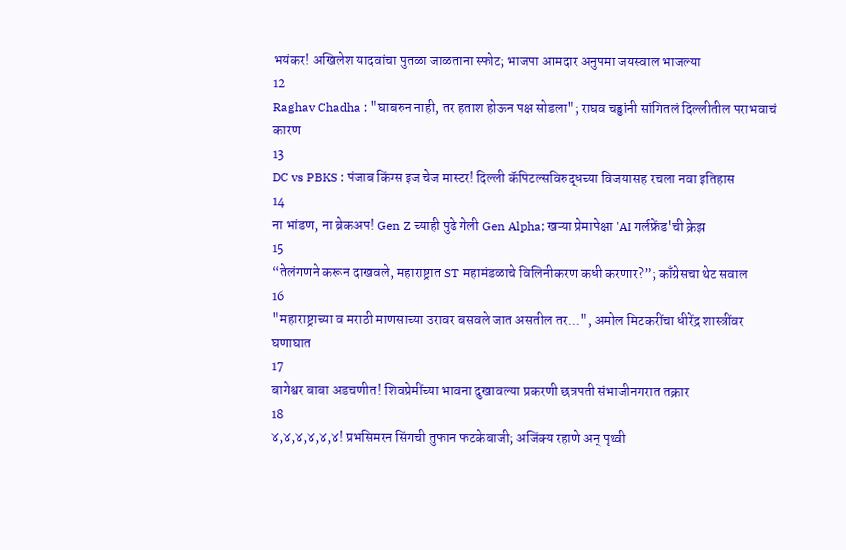भयंकर! अखिलेश यादवांचा पुतळा जाळताना स्फोट; भाजपा आमदार अनुपमा जयस्वाल भाजल्या
12
Raghav Chadha : "घाबरुन नाही, तर हताश होऊन पक्ष सोडला"; राघव चड्ढांनी सांगितलं दिल्लीतील पराभवाचं कारण
13
DC vs PBKS : पंजाब किंग्स इज चेज मास्टर! दिल्ली कॅपिटल्सविरुद्धच्या विजयासह रचला नवा इतिहास
14
ना भांडण, ना ब्रेकअप! Gen Z च्याही पुढे गेली Gen Alpha; खऱ्या प्रेमापेक्षा 'AI गर्लफ्रेंड'ची क्रेझ
15
“तेलंगणने करून दाखवले, महाराष्ट्रात ST महामंडळाचे विलिनीकरण कधी करणार?”; काँग्रेसचा थेट सवाल
16
"महाराष्ट्राच्या व मराठी माणसाच्या उरावर बसवले जात असतील तर...", अमोल मिटकरींचा धीरेंद्र शास्त्रींवर घणाघात
17
बागेश्वर बाबा अडचणीत! शिवप्रेमींच्या भावना दुखावल्या प्रकरणी छत्रपती संभाजीनगरात तक्रार
18
४,४,४,४,४,४! प्रभसिमरन सिंगची तुफान फटकेबाजी; अजिंक्य रहाणे अन् पृथ्वी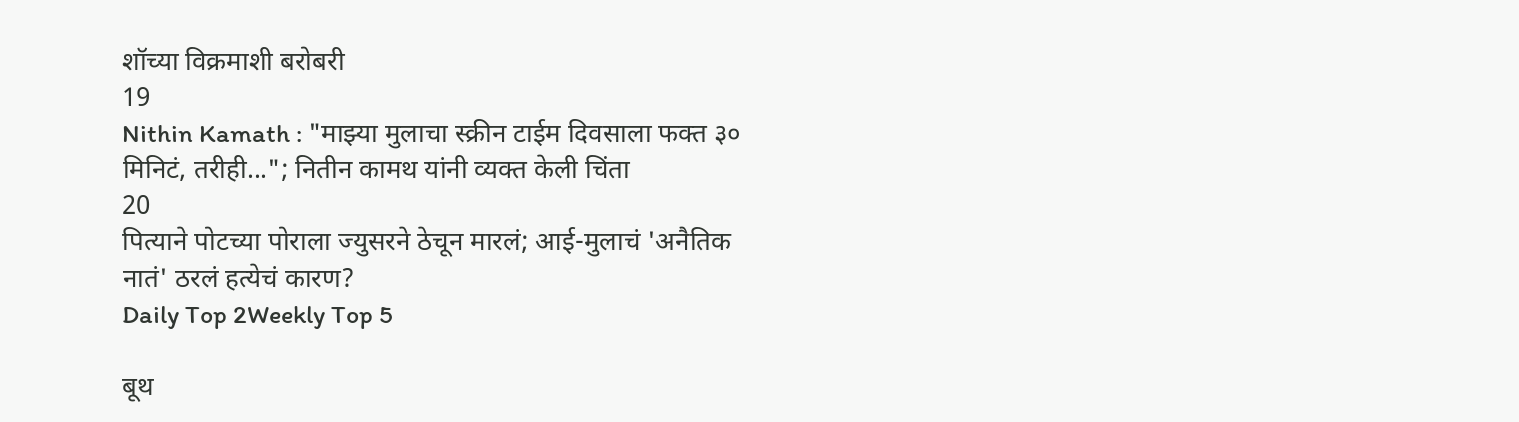शॉच्या विक्रमाशी बरोबरी
19
Nithin Kamath : "माझ्या मुलाचा स्क्रीन टाईम दिवसाला फक्त ३० मिनिटं, तरीही..."; नितीन कामथ यांनी व्यक्त केली चिंता
20
पित्याने पोटच्या पोराला ज्युसरने ठेचून मारलं; आई-मुलाचं 'अनैतिक नातं' ठरलं हत्येचं कारण?
Daily Top 2Weekly Top 5

बूथ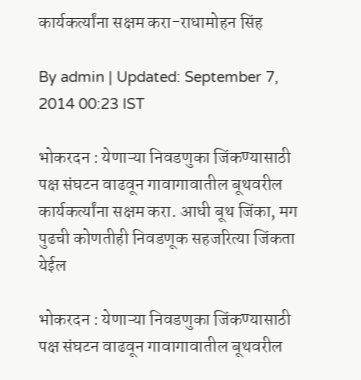कार्यकर्त्यांना सक्षम करा-राधामोहन सिंह

By admin | Updated: September 7, 2014 00:23 IST

भोकरदन : येणाऱ्या निवडणुका जिंकण्यासाठी पक्ष संघटन वाढवून गावागावातील बूथवरील कार्यकर्त्यांना सक्षम करा. आधी बूथ जिंका, मग पुढची कोणतीही निवडणूक सहजरित्या जिंकता येईल

भोकरदन : येणाऱ्या निवडणुका जिंकण्यासाठी पक्ष संघटन वाढवून गावागावातील बूथवरील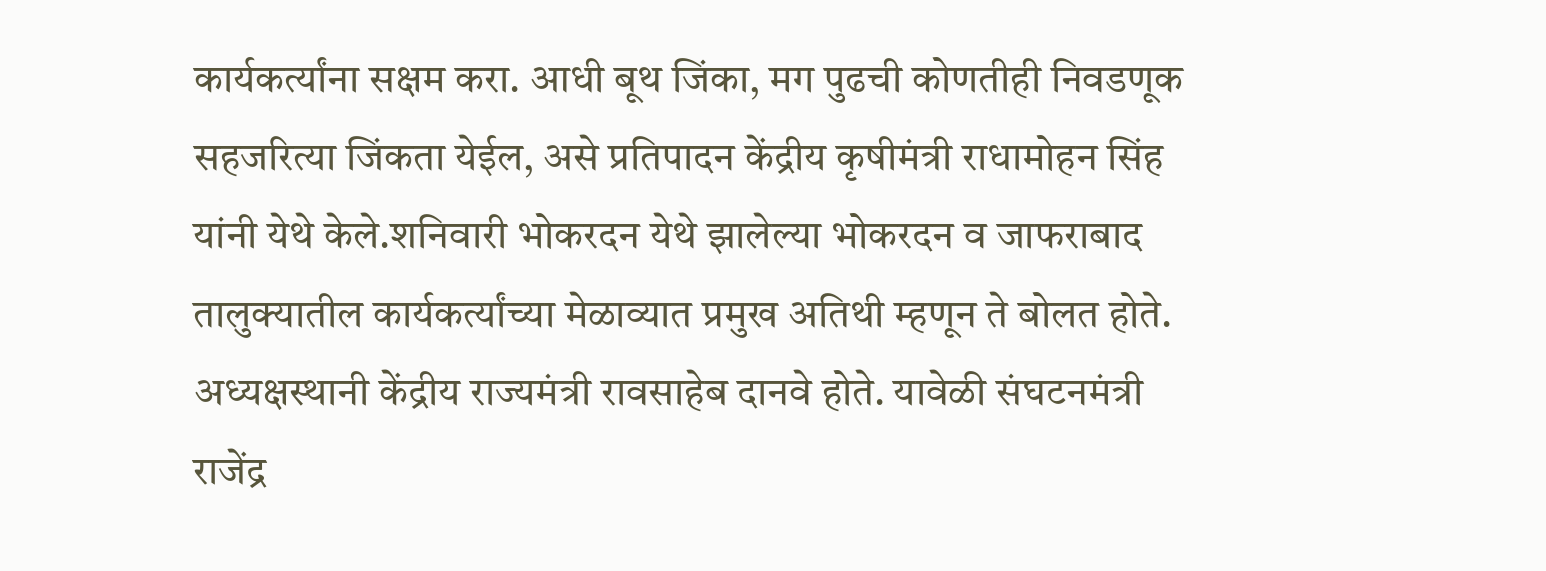कार्यकर्त्यांना सक्षम करा. आधी बूथ जिंका, मग पुढची कोणतीही निवडणूक सहजरित्या जिंकता येईल, असे प्रतिपादन केंद्रीय कृषीमंत्री राधामोहन सिंह यांनी येथे केले.शनिवारी भोकरदन येथे झालेल्या भोकरदन व जाफराबाद तालुक्यातील कार्यकर्त्यांच्या मेळाव्यात प्रमुख अतिथी म्हणून ते बोलत होते. अध्यक्षस्थानी केंद्रीय राज्यमंत्री रावसाहेब दानवे होते. यावेळी संघटनमंत्री राजेंद्र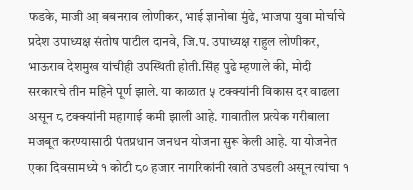फडके, माजी आ़ बबनराव लोणीकर, भाई ज्ञानोबा मुंढे, भाजपा युवा मोर्चाचे प्रदेश उपाध्यक्ष संतोष पाटील दानवे, जि.प. उपाध्यक्ष राहुल लोणीकर, भाऊराव देशमुख यांचीही उपस्थिती होती.सिंह पुढे म्हणाले की, मोदी सरकारचे तीन महिने पूर्ण झाले. या काळात ५ टक्क्यांनी विकास दर वाढला असून ८ टक्क्यांनी महागाई कमी झाली आहे. गावातील प्रत्येक गरीबाला मजबूत करण्यासाठी पंतप्रधान जनधन योजना सुरू केली आहे. या योजनेत एका दिवसामध्ये १ कोटी ८० हजार नागरिकांनी खाते उघडली असून त्यांचा १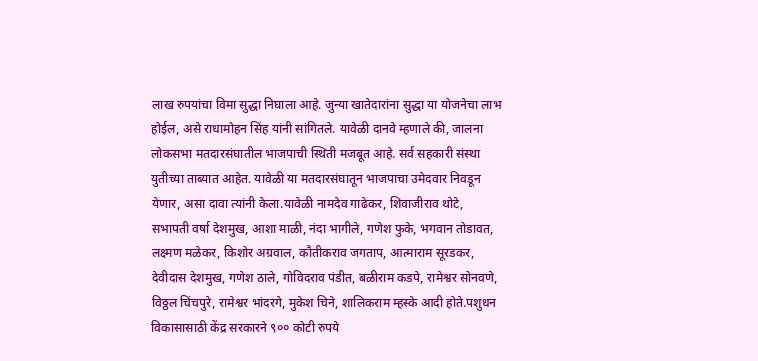लाख रुपयांचा विमा सुद्धा निघाला आहे. जुन्या खातेदारांना सुद्धा या योजनेचा लाभ होईल, असे राधामोहन सिंह यांनी सांगितले. यावेळी दानवे म्हणाले की, जालना लोकसभा मतदारसंघातील भाजपाची स्थिती मजबूत आहे. सर्व सहकारी संस्था युतीच्या ताब्यात आहेत. यावेळी या मतदारसंघातून भाजपाचा उमेदवार निवडून येणार, असा दावा त्यांनी केला.यावेळी नामदेव गाढेकर, शिवाजीराव थोटे, सभापती वर्षा देशमुख, आशा माळी, नंदा भागीले, गणेश फुके, भगवान तोडावत, लक्ष्मण मळेकर, किशोर अग्रवाल, कौतीकराव जगताप, आत्माराम सूरडकर, देवीदास देशमुख, गणेश ठाले, गोविदराव पंडीत, बळीराम कडपे, रामेश्वर सोनवणे, विठ्ठल चिंचपुरे, रामेश्वर भांदरगे, मुकेश चिने, शालिकराम म्हस्के आदी होते.पशुधन विकासासाठी केंद्र सरकारने ९०० कोटी रुपये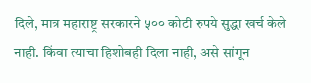दिले, मात्र महाराष्ट्र सरकारने ५०० कोटी रुपये सुद्धा खर्च केले नाही. किंवा त्याचा हिशोबही दिला नाही, असे सांगून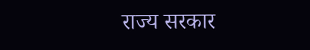राज्य सरकार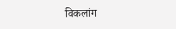विकलांग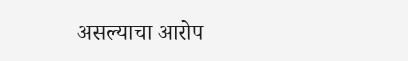असल्याचा आरोप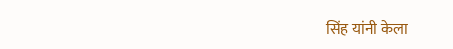सिंह यांनी केला